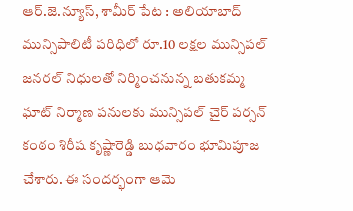ఆర్.జె.న్యూస్, శామీర్ పేట : అలియాబాద్ మున్సిపాలిటీ పరిధిలో రూ.10 లక్షల మున్సిపల్ జనరల్ నిధులతో నిర్మించనున్న బతుకమ్మ ఘాట్ నిర్మాణ పనులకు మున్సిపల్ చైర్ పర్సన్ కంఠం శిరీష కృష్ణారెడ్డి బుధవారం భూమిపూజ చేశారు. ఈ సందర్భంగా ఆమె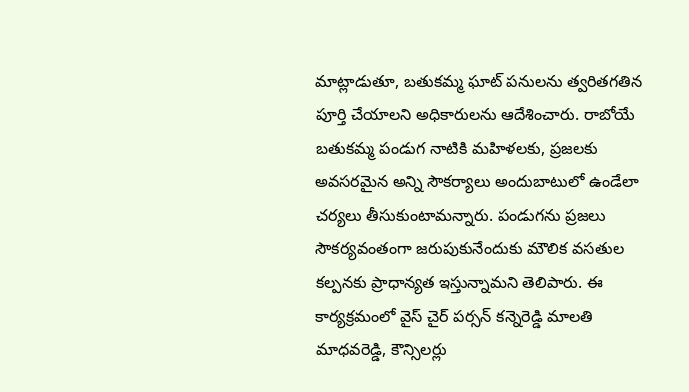మాట్లాడుతూ, బతుకమ్మ ఘాట్ పనులను త్వరితగతిన పూర్తి చేయాలని అధికారులను ఆదేశించారు. రాబోయే బతుకమ్మ పండుగ నాటికి మహిళలకు, ప్రజలకు అవసరమైన అన్ని సౌకర్యాలు అందుబాటులో ఉండేలా చర్యలు తీసుకుంటామన్నారు. పండుగను ప్రజలు సౌకర్యవంతంగా జరుపుకునేందుకు మౌలిక వసతుల కల్పనకు ప్రాధాన్యత ఇస్తున్నామని తెలిపారు. ఈ కార్యక్రమంలో వైస్ చైర్ పర్సన్ కన్నెరెడ్డి మాలతి మాధవరెడ్డి, కౌన్సిలర్లు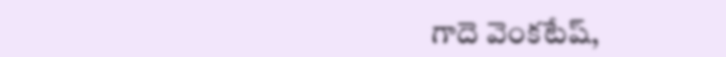గాదె వెంకటేష్,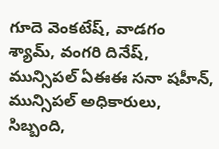గూదె వెంకటేష్, వాడగం శ్యామ్, వంగరి దినేష్, మున్సిపల్ ఏఈఈ సనా షహీన్, మున్సిపల్ అధికారులు, సిబ్బంది,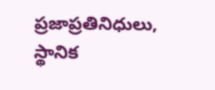ప్రజాప్రతినిధులు, స్థానిక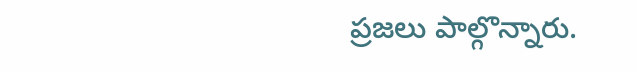ప్రజలు పాల్గొన్నారు.